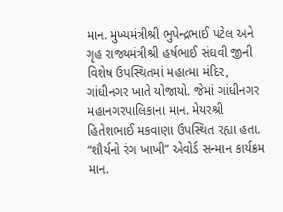માન. મુખ્યમંત્રીશ્રી ભુપેન્દ્રભાઈ પટેલ અને ગૃહ રાજ્યમંત્રીશ્રી હર્ષભાઈ સંઘવી જીની વિશેષ ઉપસ્થિતમાં મહાત્મા મંદિર, ગાંધીનગર ખાતે યોજાયો. જેમાં ગાંધીનગર મહાનગરપાલિકાના માન. મેયરશ્રી હિતેશભાઈ મકવાણા ઉપસ્થિત રહ્યા હતા.
“શૌર્યનો રંગ ખાખી” એવોર્ડ સન્માન કાર્યક્રમ માન.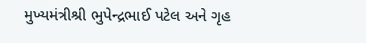મુખ્યમંત્રીશ્રી ભુપેન્દ્રભાઈ પટેલ અને ગૃહ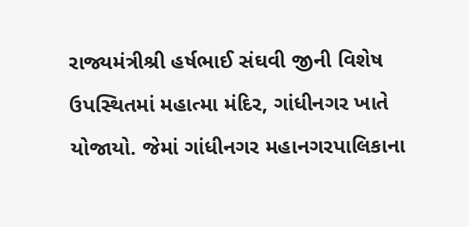રાજ્યમંત્રીશ્રી હર્ષભાઈ સંઘવી જીની વિશેષ ઉપસ્થિતમાં મહાત્મા મંદિર, ગાંધીનગર ખાતે યોજાયો. જેમાં ગાંધીનગર મહાનગરપાલિકાના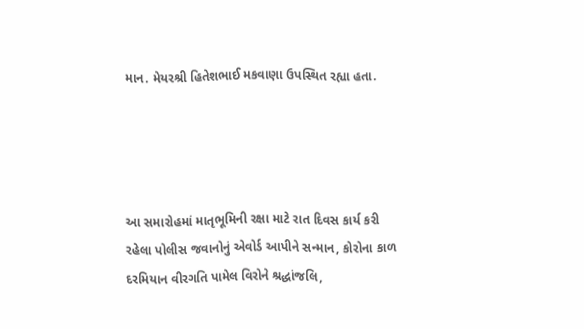માન. મેયરશ્રી હિતેશભાઈ મકવાણા ઉપસ્થિત રહ્યા હતા.




આ સમારોહમાં માતૃભૂમિની રક્ષા માટે રાત દિવસ કાર્ય કરી રહેલા પોલીસ જવાનોનું એવોર્ડ આપીને સન્માન, કોરોના કાળ દરમિયાન વીરગતિ પામેલ વિરોને શ્રદ્ધાંજલિ,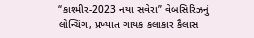“કાશ્મીર-2023 નયા સવેરા” વેબસિરિઝનું લોન્ચિંગ, પ્રખ્યાત ગાયક કલાકાર કૈલાસ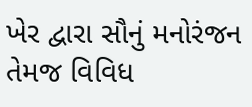ખેર દ્વારા સૌનું મનોરંજન તેમજ વિવિધ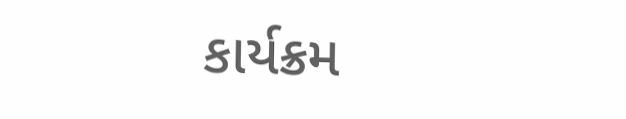કાર્યક્રમ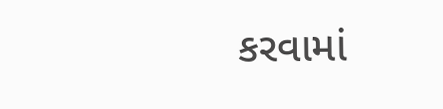કરવામાં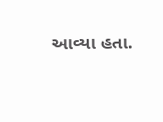આવ્યા હતા.